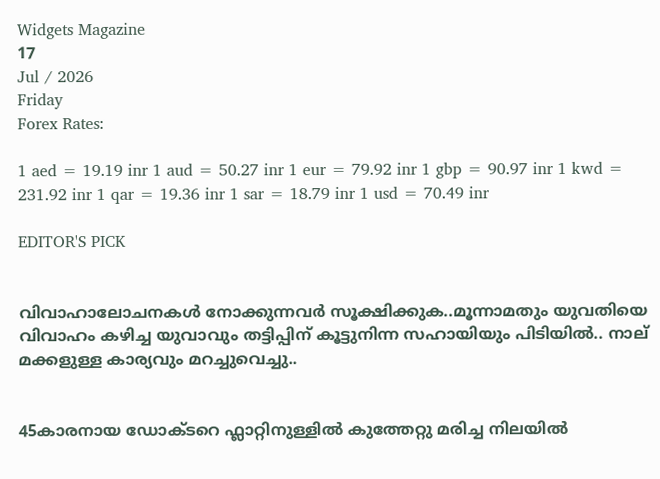Widgets Magazine
17
Jul / 2026
Friday
Forex Rates:

1 aed = 19.19 inr 1 aud = 50.27 inr 1 eur = 79.92 inr 1 gbp = 90.97 inr 1 kwd = 231.92 inr 1 qar = 19.36 inr 1 sar = 18.79 inr 1 usd = 70.49 inr

EDITOR'S PICK


വിവാഹാലോചനകൾ നോക്കുന്നവർ സൂക്ഷിക്കുക..മൂന്നാമതും യുവതിയെ വിവാഹം കഴിച്ച യുവാവും തട്ടിപ്പിന് കൂട്ടുനിന്ന സഹായിയും പിടിയില്‍.. നാല് മക്കളുള്ള കാര്യവും മറച്ചുവെച്ചു..


45കാരനായ ഡോക്ടറെ ഫ്ലാറ്റിനുള്ളിൽ കുത്തേറ്റു മരിച്ച നിലയിൽ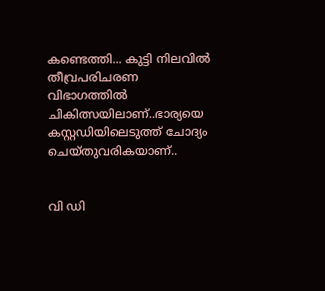കണ്ടെത്തി... കുട്ടി നിലവിൽ തീവ്രപരിചരണ വിഭാഗത്തിൽ ചികിത്സയിലാണ്..ഭാര്യയെ കസ്റ്റഡിയിലെടുത്ത് ചോദ്യം ചെയ്തുവരികയാണ്..


വി ഡി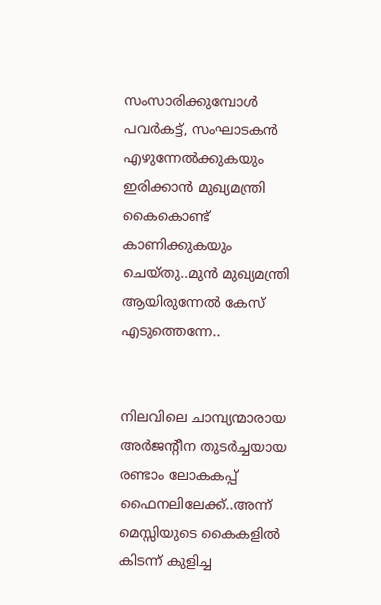സംസാരിക്കുമ്പോൾ പവര്‍കട്ട്, സംഘാടകന്‍ എഴുന്നേല്‍ക്കുകയും ഇരിക്കാന്‍ മുഖ്യമന്ത്രി കൈകൊണ്ട് കാണിക്കുകയും ചെയ്തു..മുൻ മുഖ്യമന്ത്രി ആയിരുന്നേൽ കേസ് എടുത്തെന്നേ..


നിലവിലെ ചാമ്പ്യന്മാരായ അര്‍ജന്റീന തുടര്‍ച്ചയായ രണ്ടാം ലോകകപ്പ് ഫൈനലിലേക്ക്..അന്ന് മെസ്സിയുടെ കൈകളില്‍ കിടന്ന് കുളിച്ച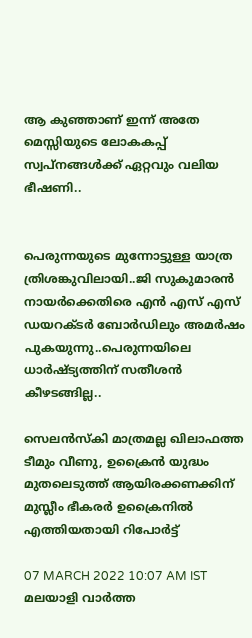ആ കുഞ്ഞാണ് ഇന്ന് അതേ മെസ്സിയുടെ ലോകകപ്പ് സ്വപ്നങ്ങള്‍ക്ക് ഏറ്റവും വലിയ ഭീഷണി..


പെരുന്നയുടെ മുന്നോട്ടുള്ള യാത്ര ത്രിശങ്കുവിലായി..ജി സുകുമാരൻ നായർക്കെതിരെ എൻ എസ് എസ് ഡയറക്ടർ ബോർഡിലും അമർഷം പുകയുന്നു..പെരുന്നയിലെ ധാർഷ്ട്യത്തിന് സതീശൻ കീഴടങ്ങില്ല..

സെലന്‍സ്‌കി മാത്രമല്ല ഖിലാഫത്ത ടീമും വീണു, ഉക്രൈന്‍ യുദ്ധം മുതലെടുത്ത് ആയിരക്കണക്കിന് മുസ്ലീം ഭീകരര്‍ ഉക്രൈനില്‍ എത്തിയതായി റിപോര്‍ട്ട്

07 MARCH 2022 10:07 AM IST
മലയാളി വാര്‍ത്ത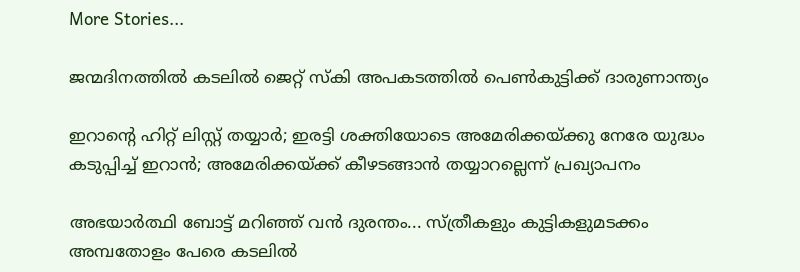More Stories...

ജന്മദിനത്തില്‍ കടലില്‍ ജെറ്റ് സ്‌കി അപകടത്തില്‍ പെണ്‍കുട്ടിക്ക് ദാരുണാന്ത്യം

ഇറാന്റെ ഹിറ്റ് ലിസ്റ്റ് തയ്യാർ; ഇരട്ടി ശക്തിയോടെ അമേരിക്കയ്ക്കു നേരേ യുദ്ധം കടുപ്പിച്ച് ഇറാൻ; അമേരിക്കയ്ക്ക് കീഴടങ്ങാന്‍ തയ്യാറല്ലെന്ന് പ്രഖ്യാപനം

അഭയാർത്ഥി ബോട്ട് മറിഞ്ഞ് വൻ ദുരന്തം... സ്ത്രീകളും കുട്ടികളുമടക്കം അമ്പതോളം പേരെ കടലിൽ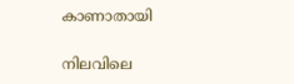കാണാതായി

നിലവിലെ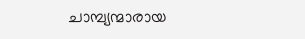ചാമ്പ്യന്മാരായ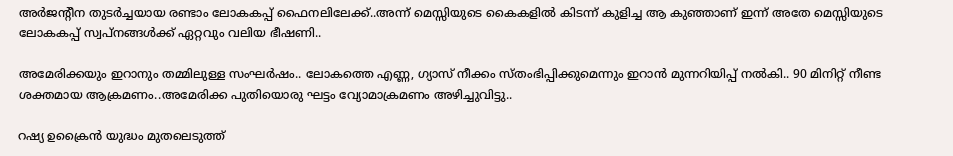അര്‍ജന്റീന തുടര്‍ച്ചയായ രണ്ടാം ലോകകപ്പ് ഫൈനലിലേക്ക്..അന്ന് മെസ്സിയുടെ കൈകളില്‍ കിടന്ന് കുളിച്ച ആ കുഞ്ഞാണ് ഇന്ന് അതേ മെസ്സിയുടെ ലോകകപ്പ് സ്വപ്നങ്ങള്‍ക്ക് ഏറ്റവും വലിയ ഭീഷണി..

അമേരിക്കയും ഇറാനും തമ്മിലുള്ള സംഘർഷം.. ലോകത്തെ എണ്ണ, ഗ്യാസ് നീക്കം സ്തംഭിപ്പിക്കുമെന്നും ഇറാൻ മുന്നറിയിപ്പ് നൽകി.. 90 മിനിറ്റ് നീണ്ട ശക്തമായ ആക്രമണം..അമേരിക്ക പുതിയൊരു ഘട്ടം വ്യോമാക്രമണം അഴിച്ചുവിട്ടു..

റഷ്യ ഉക്രൈന്‍ യുദ്ധം മുതലെടുത്ത്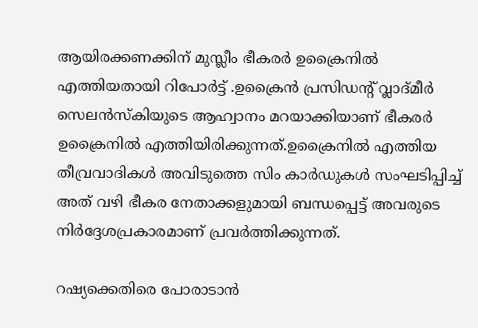ആയിരക്കണക്കിന് മുസ്ലീം ഭീകരര്‍ ഉക്രൈനില്‍ എത്തിയതായി റിപോര്‍ട്ട് .ഉക്രൈന്‍ പ്രസിഡന്റ് വ്ലാദ്മീര്‍ സെലന്‍സ്‌കിയുടെ ആഹ്വാനം മറയാക്കിയാണ് ഭീകരര്‍ ഉക്രൈനില്‍ എത്തിയിരിക്കുന്നത്.ഉക്രൈനില്‍ എത്തിയ തീവ്രവാദികള്‍ അവിടുത്തെ സിം കാര്‍ഡുകള്‍ സംഘടിപ്പിച്ച് അത് വഴി ഭീകര നേതാക്കളുമായി ബന്ധപ്പെട്ട് അവരുടെ നിര്‍ദ്ദേശപ്രകാരമാണ് പ്രവര്‍ത്തിക്കുന്നത്.

റഷ്യക്കെതിരെ പോരാടാന്‍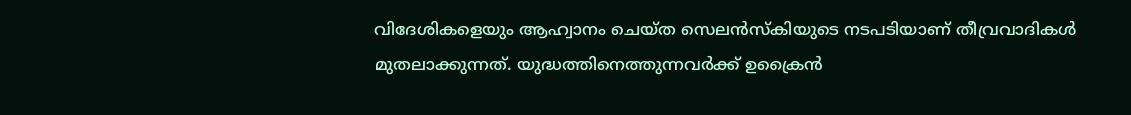വിദേശികളെയും ആഹ്വാനം ചെയ്ത സെലന്‍സ്‌കിയുടെ നടപടിയാണ് തീവ്രവാദികള്‍ മുതലാക്കുന്നത്. യുദ്ധത്തിനെത്തുന്നവര്‍ക്ക് ഉക്രൈന്‍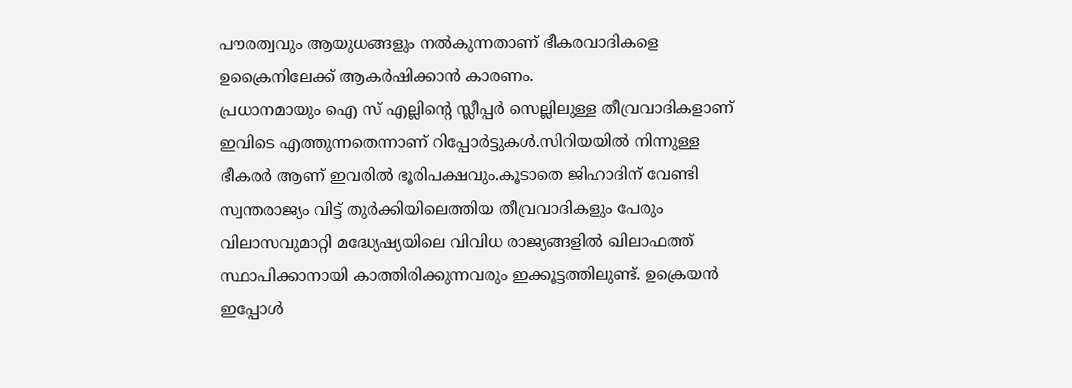പൗരത്വവും ആയുധങ്ങളും നല്‍കുന്നതാണ് ഭീകരവാദികളെ ഉക്രൈനിലേക്ക് ആകര്‍ഷിക്കാന്‍ കാരണം.
പ്രധാനമായും ഐ സ് എല്ലിന്റെ സ്ലീപ്പര്‍ സെല്ലിലുള്ള തീവ്രവാദികളാണ് ഇവിടെ എത്തുന്നതെന്നാണ് റിപ്പോര്‍ട്ടുകള്‍.സിറിയയില്‍ നിന്നുള്ള ഭീകരര്‍ ആണ് ഇവരില്‍ ഭൂരിപക്ഷവും.കൂടാതെ ജിഹാദിന് വേണ്ടി സ്വന്തരാജ്യം വിട്ട് തുര്‍ക്കിയിലെത്തിയ തീവ്രവാദികളും പേരും വിലാസവുമാറ്റി മദ്ധ്യേഷ്യയിലെ വിവിധ രാജ്യങ്ങളില്‍ ഖിലാഫത്ത് സ്ഥാപിക്കാനായി കാത്തിരിക്കുന്നവരും ഇക്കൂട്ടത്തിലുണ്ട്. ഉക്രെയന്‍ ഇപ്പോള്‍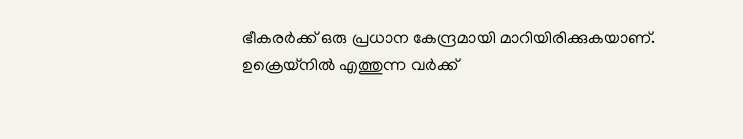ഭീകരര്‍ക്ക് ഒരു പ്രധാന കേന്ദ്രമായി മാറിയിരിക്കുകയാണ്. ഉക്രെയ്നില്‍ എത്തുന്ന വര്‍ക്ക്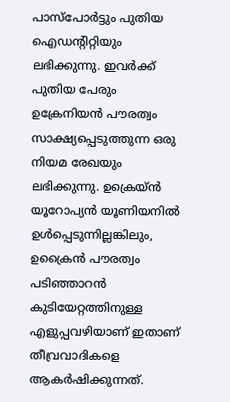പാസ്പോര്‍ട്ടും പുതിയ ഐഡന്റിറ്റിയും ലഭിക്കുന്നു. ഇവര്‍ക്ക് പുതിയ പേരും ഉക്രേനിയന്‍ പൗരത്വം സാക്ഷ്യപ്പെടുത്തുന്ന ഒരു നിയമ രേഖയും ലഭിക്കുന്നു. ഉക്രെയ്ന്‍ യൂറോപ്യന്‍ യൂണിയനില്‍ ഉള്‍പ്പെടുന്നില്ലങ്കിലും, ഉക്രൈന്‍ പൗരത്വം പടിഞ്ഞാറന്‍ കുടിയേറ്റത്തിനുള്ള എളുപ്പവഴിയാണ് ഇതാണ് തീവ്രവാദികളെ ആകര്‍ഷിക്കുന്നത്.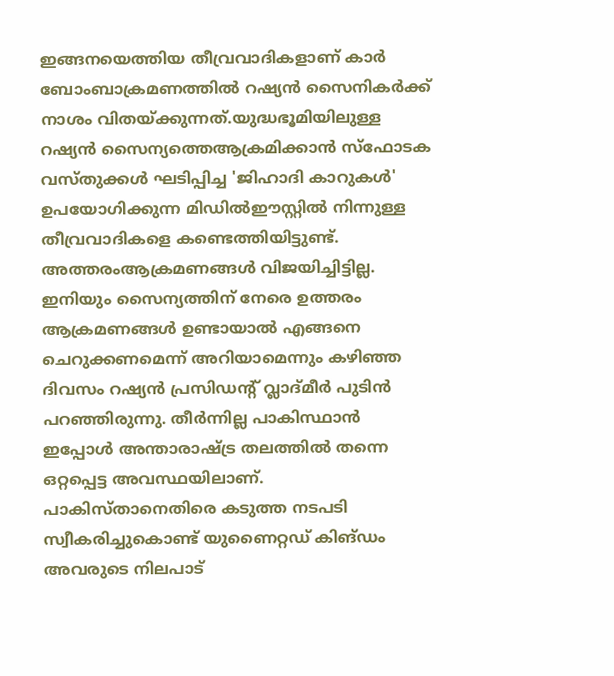ഇങ്ങനയെത്തിയ തീവ്രവാദികളാണ് കാര്‍ ബോംബാക്രമണത്തില്‍ റഷ്യന്‍ സൈനികര്‍ക്ക് നാശം വിതയ്ക്കുന്നത്.യുദ്ധഭൂമിയിലുള്ള റഷ്യന്‍ സൈന്യത്തെആക്രമിക്കാന്‍ സ്ഫോടക വസ്തുക്കള്‍ ഘടിപ്പിച്ച 'ജിഹാദി കാറുകള്‍' ഉപയോഗിക്കുന്ന മിഡില്‍ഈസ്റ്റില്‍ നിന്നുള്ള തീവ്രവാദികളെ കണ്ടെത്തിയിട്ടുണ്ട്. അത്തരംആക്രമണങ്ങള്‍ വിജയിച്ചിട്ടില്ല. ഇനിയും സൈന്യത്തിന് നേരെ ഉത്തരം ആക്രമണങ്ങള്‍ ഉണ്ടായാല്‍ എങ്ങനെ ചെറുക്കണമെന്ന് അറിയാമെന്നും കഴിഞ്ഞ ദിവസം റഷ്യന്‍ പ്രസിഡന്റ് വ്ലാദ്മീര്‍ പുടിന്‍ പറഞ്ഞിരുന്നു. തീര്‍ന്നില്ല പാകിസ്ഥാന്‍ ഇപ്പോള്‍ അന്താരാഷ്ട്ര തലത്തില്‍ തന്നെ ഒറ്റപ്പെട്ട അവസ്ഥയിലാണ്. പാകിസ്താനെതിരെ കടുത്ത നടപടി സ്വീകരിച്ചുകൊണ്ട് യുണൈറ്റഡ് കിങ്ഡം അവരുടെ നിലപാട്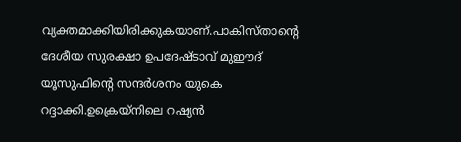വ്യക്തമാക്കിയിരിക്കുകയാണ്.പാകിസ്താന്റെ ദേശീയ സുരക്ഷാ ഉപദേഷ്ടാവ് മുഈദ് യൂസുഫിന്റെ സന്ദര്‍ശനം യുകെ റദ്ദാക്കി.ഉക്രെയ്നിലെ റഷ്യന്‍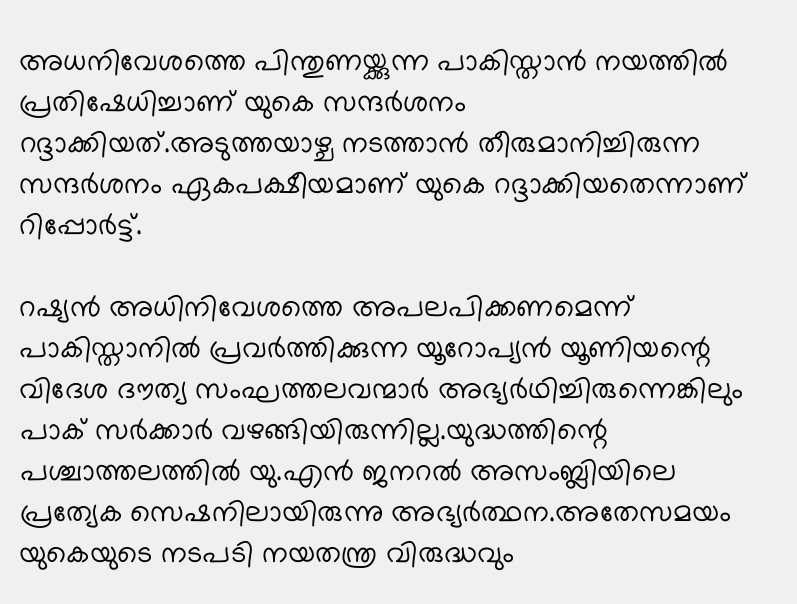അധനിവേശത്തെ പിന്തുണയ്ക്കുന്ന പാകിസ്താന്‍ നയത്തില്‍ പ്രതിഷേധിച്ചാണ് യുകെ സന്ദര്‍ശനം റദ്ദാക്കിയത്.അടുത്തയാഴ്ച നടത്താന്‍ തീരുമാനിച്ചിരുന്ന സന്ദര്‍ശനം ഏകപക്ഷീയമാണ് യുകെ റദ്ദാക്കിയതെന്നാണ് റിപ്പോര്‍ട്ട്.

റഷ്യന്‍ അധിനിവേശത്തെ അപലപിക്കണമെന്ന് പാകിസ്താനില്‍ പ്രവര്‍ത്തിക്കുന്ന യൂറോപ്യന്‍ യൂണിയന്റെ വിദേശ ദൗത്യ സംഘത്തലവന്മാര്‍ അഭ്യര്‍ഥിച്ചിരുന്നെങ്കിലും പാക് സര്‍ക്കാര്‍ വഴങ്ങിയിരുന്നില്ല.യുദ്ധത്തിന്റെ പശ്ചാത്തലത്തില്‍ യു.എന്‍ ജനറല്‍ അസംബ്ലിയിലെ പ്രത്യേക സെഷനിലായിരുന്നു അഭ്യര്‍ത്ഥന.അതേസമയം യുകെയുടെ നടപടി നയതന്ത്ര വിരുദ്ധവും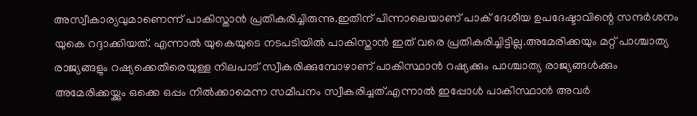അസ്വീകാര്യവുമാണെന്ന് പാകിസ്താന്‍ പ്രതികരിച്ചിരുന്നു.ഇതിന് പിന്നാലെയാണ് പാക് ദേശീയ ഉപദേഷ്ടാവിന്റെ സന്ദര്‍ശനം യുകെ റദ്ദാക്കിയത്. എന്നാല്‍ യുകെയുടെ നടപടിയില്‍ പാകിസ്താന്‍ ഇത് വരെ പ്രതികരിച്ചിട്ടില്ല.അമേരിക്കയും മറ്റ് പാശ്ചാത്യ രാജ്യങ്ങളും റഷ്യക്കെതിരെയുള്ള നിലപാട് സ്വീകരിക്കുമ്പോഴാണ് പാകിസ്ഥാന്‍ റഷ്യക്കും പാശ്ചാത്യ രാജ്യങ്ങള്‍ക്കും അമേരിക്കയ്ക്കും ഒക്കെ ഒപ്പം നില്‍ക്കാമെന്ന സമീപനം സ്വീകരിച്ചത്.എന്നാല്‍ ഇപ്പോള്‍ പാകിസ്ഥാന്‍ അവര്‍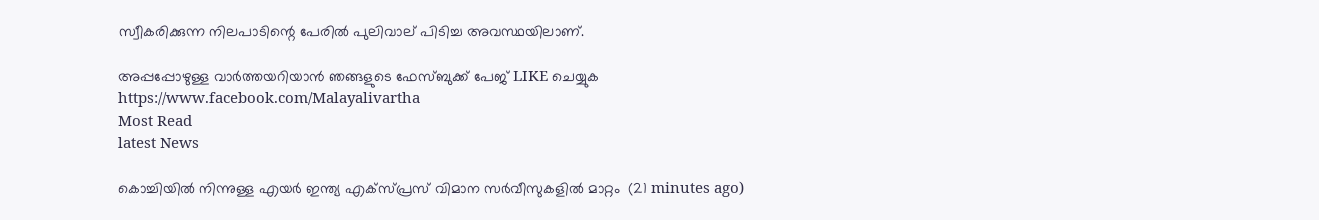സ്വീകരിക്കുന്ന നിലപാടിന്റെ പേരില്‍ പുലിവാല് പിടിച്ച അവസ്ഥയിലാണ്.

അപ്പപ്പോഴുള്ള വാര്‍ത്തയറിയാന്‍ ഞങ്ങളുടെ ഫേസ്‌ബുക്ക്‌ പേജ് LIKE ചെയ്യുക
https://www.facebook.com/Malayalivartha
Most Read
latest News

കൊച്ചിയില്‍ നിന്നുള്ള എയര്‍ ഇന്ത്യ എക്‌സ്പ്രസ് വിമാന സര്‍വീസുകളില്‍ മാറ്റം  (21 minutes ago)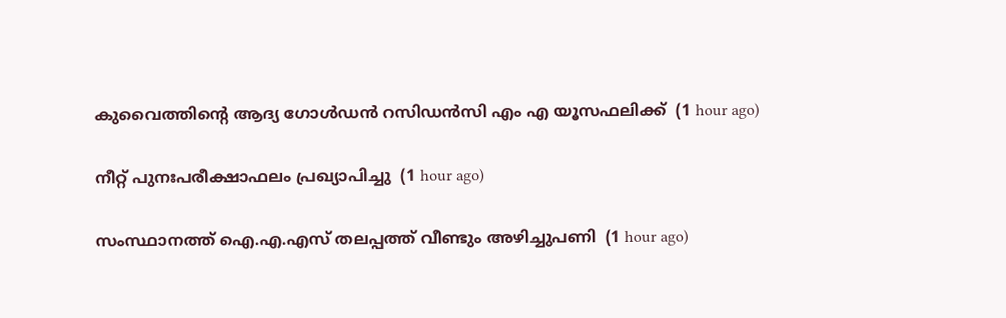കുവൈത്തിന്റെ ആദ്യ ഗോള്‍ഡന്‍ റസിഡന്‍സി എം എ യൂസഫലിക്ക്  (1 hour ago)

നീറ്റ് പുനഃപരീക്ഷാഫലം പ്രഖ്യാപിച്ചു  (1 hour ago)

സംസ്ഥാനത്ത് ഐ.എ.എസ് തലപ്പത്ത് വീണ്ടും അഴിച്ചുപണി  (1 hour ago)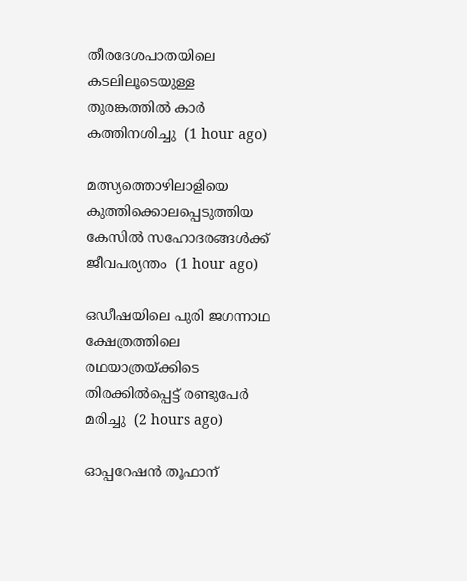തീരദേശപാതയിലെ കടലിലൂടെയുള്ള തുരങ്കത്തില്‍ കാര്‍ കത്തിനശിച്ചു  (1 hour ago)

മത്സ്യത്തൊഴിലാളിയെ കുത്തിക്കൊലപ്പെടുത്തിയ കേസില്‍ സഹോദരങ്ങള്‍ക്ക് ജീവപര്യന്തം  (1 hour ago)

ഒഡീഷയിലെ പുരി ജഗന്നാഥ ക്ഷേത്രത്തിലെ രഥയാത്രയ്ക്കിടെ തിരക്കില്‍പ്പെട്ട് രണ്ടുപേര്‍ മരിച്ചു  (2 hours ago)

ഓപ്പറേഷന്‍ തൂഫാന്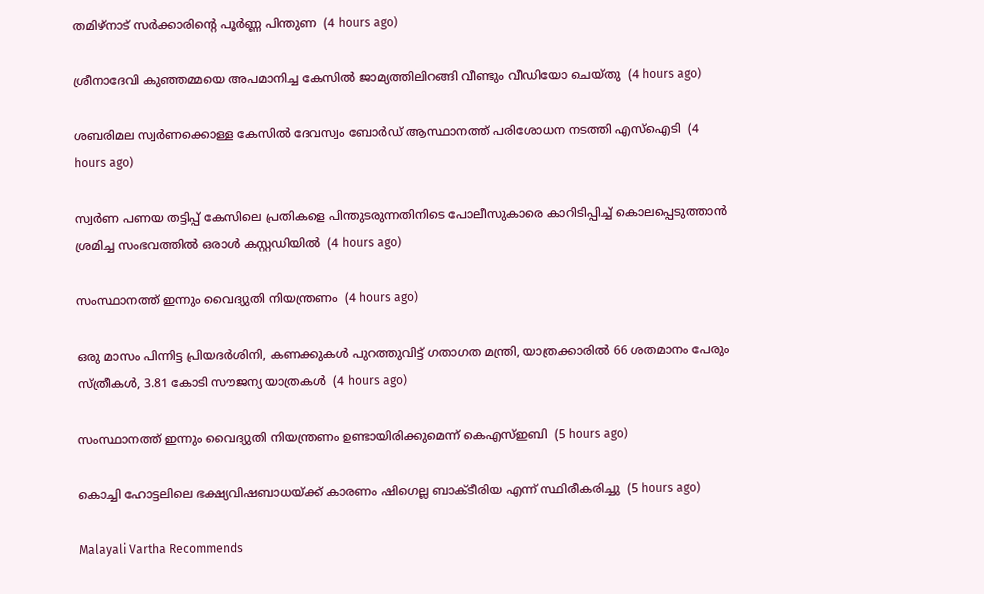തമിഴ്‌നാട് സര്‍ക്കാരിന്റെ പൂര്‍ണ്ണ പിന്തുണ  (4 hours ago)

ശ്രീനാദേവി കുഞ്ഞമ്മയെ അപമാനിച്ച കേസില്‍ ജാമ്യത്തിലിറങ്ങി വീണ്ടും വീഡിയോ ചെയ്തു  (4 hours ago)

ശബരിമല സ്വര്‍ണക്കൊള്ള കേസില്‍ ദേവസ്വം ബോര്‍ഡ് ആസ്ഥാനത്ത് പരിശോധന നടത്തി എസ്‌ഐടി  (4 hours ago)

സ്വർണ പണയ തട്ടിപ്പ് കേസിലെ പ്രതികളെ പിന്തുടരുന്നതിനിടെ പോലീസുകാരെ കാറിടിപ്പിച്ച് കൊലപ്പെടുത്താൻ ശ്രമിച്ച സംഭവത്തിൽ ഒരാൾ കസ്റ്റഡിയിൽ  (4 hours ago)

സംസ്ഥാനത്ത് ഇന്നും വൈദ്യുതി നിയന്ത്രണം  (4 hours ago)

ഒരു മാസം പിന്നിട്ട പ്രിയദര്‍ശിനി, കണക്കുകൾ പുറത്തുവിട്ട് ഗതാഗത മന്ത്രി, യാത്രക്കാരിൽ 66 ശതമാനം പേരും സ്ത്രീകൾ, 3.81 കോടി സൗജന്യ യാത്രകൾ  (4 hours ago)

സംസ്ഥാനത്ത് ഇന്നും വൈദ്യുതി നിയന്ത്രണം ഉണ്ടായിരിക്കുമെന്ന് കെഎസ്ഇബി  (5 hours ago)

കൊച്ചി ഹോട്ടലിലെ ഭക്ഷ്യവിഷബാധയ്ക്ക് കാരണം ഷിഗെല്ല ബാക്ടീരിയ എന്ന് സ്ഥിരീകരിച്ചു  (5 hours ago)

Malayali Vartha Recommends